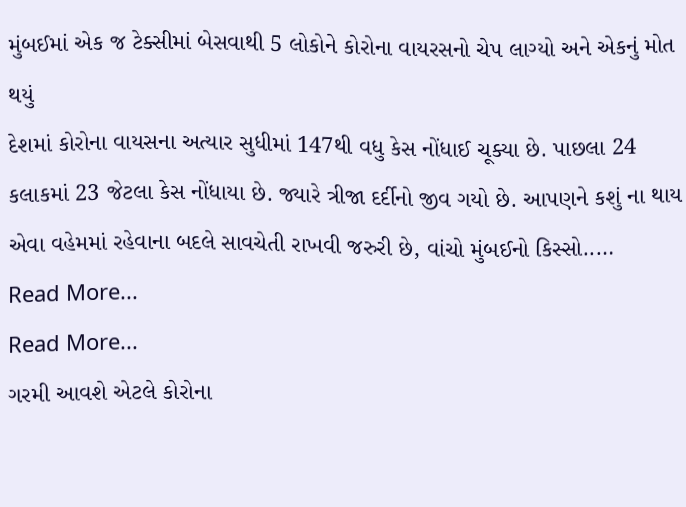મુંબઈમાં એક જ ટેક્સીમાં બેસવાથી 5 લોકોને કોરોના વાયરસનો ચેપ લાગ્યો અને એકનું મોત થયું
દેશમાં કોરોના વાયસના અત્યાર સુધીમાં 147થી વધુ કેસ નોંધાઈ ચૂક્યા છે. પાછલા 24 કલાકમાં 23 જેટલા કેસ નોંધાયા છે. જ્યારે ત્રીજા દર્દીનો જીવ ગયો છે. આપણને કશું ના થાય એવા વહેમમાં રહેવાના બદલે સાવચેતી રાખવી જરુરી છે, વાંચો મુંબઈનો કિસ્સો..…
Read More...
Read More...
ગરમી આવશે એટલે કોરોના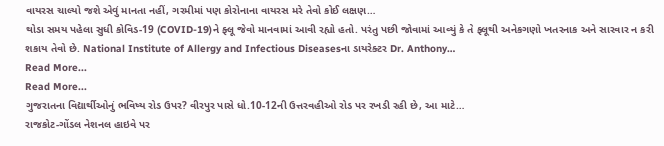વાયરસ ચાલ્યો જશે એવું માનતા નહીં, ગરમીમાં પણ કોરોનાના વાયરસ મરે તેવો કોઈ લક્ષણ…
થોડા સમય પહેલા સુધી કોવિડ-19 (COVID-19)ને ફ્લૂ જેવો માનવામાં આવી રહ્યો હતો. પરંતુ પછી જોવામાં આવ્યું કે તે ફ્લૂથી અનેકગણો ખતરનાક અને સારવાર ન કરી શકાય તેવો છે. National Institute of Allergy and Infectious Diseasesના ડાયરેક્ટર Dr. Anthony…
Read More...
Read More...
ગુજરાતના વિદ્યાર્થીઓનું ભવિષ્ય રોડ ઉપર? વીરપુર પાસે ધો.10-12ની ઉત્તરવહીઓ રોડ પર રખડી રહી છે, આ માટે…
રાજકોટ-ગોંડલ નેશનલ હાઇવે પર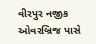વીરપુર નજીક ઓવરબ્રિજ પાસે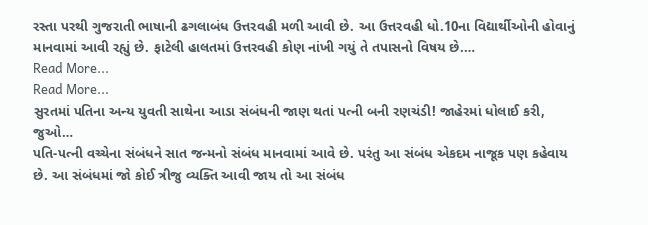રસ્તા પરથી ગુજરાતી ભાષાની ઢગલાબંધ ઉત્તરવહી મળી આવી છે. આ ઉત્તરવહી ધો.10ના વિદ્યાર્થીઓની હોવાનું માનવામાં આવી રહ્યું છે. ફાટેલી હાલતમાં ઉત્તરવહી કોણ નાંખી ગયું તે તપાસનો વિષય છે.…
Read More...
Read More...
સુરતમાં પતિના અન્ય યુવતી સાથેના આડા સંબંધની જાણ થતાં પત્ની બની રણચંડી! જાહેરમાં ધોલાઈ કરી, જુઓ…
પતિ-પત્ની વચ્ચેના સંબંધને સાત જન્મનો સંબંધ માનવામાં આવે છે. પરંતુ આ સંબંધ એકદમ નાજૂક પણ કહેવાય છે. આ સંબંધમાં જો કોઈ ત્રીજુ વ્યક્તિ આવી જાય તો આ સંબંધ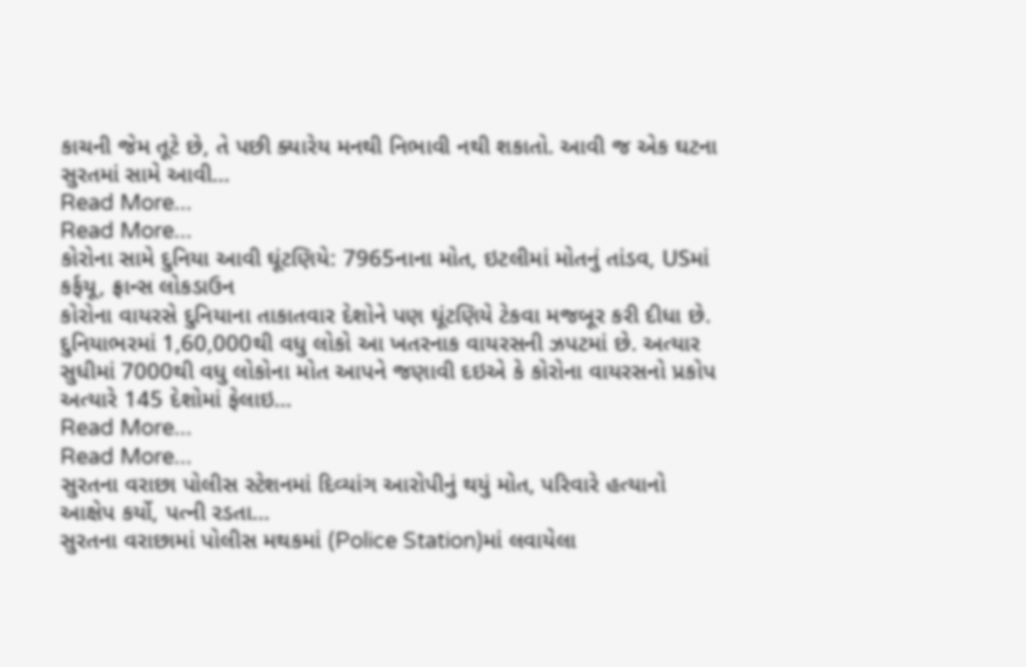કાચની જેમ તૂટે છે, તે પછી ક્યારેય મનથી નિભાવી નથી શકાતો. આવી જ એક ઘટના સુરતમાં સામે આવી…
Read More...
Read More...
કોરોના સામે દુનિયા આવી ઘૂંટણિયે: 7965નાના મોત, ઇટલીમાં મોતનું તાંડવ, USમાં કર્ફયૂ, ફ્રાન્સ લોકડાઉન
કોરોના વાયરસે દુનિયાના તાકાતવાર દેશોને પણ ઘૂંટણિયે ટેકવા મજબૂર કરી દીધા છે. દુનિયાભરમાં 1,60,000થી વધુ લોકો આ ખતરનાક વાયરસની ઝપટમાં છે. અત્યાર સુધીમાં 7000થી વધુ લોકોના મોત આપને જણાવી દઇએ કે કોરોના વાયરસનો પ્રકોપ અત્યારે 145 દેશોમાં ફેલાઇ…
Read More...
Read More...
સુરતના વરાછા પોલીસ સ્ટેશનમાં દિવ્યાંગ આરોપીનું થયું મોત, પરિવારે હત્યાનો આક્ષેપ કર્યો, પત્ની રડતા…
સુરતના વરાછામાં પોલીસ મથકમાં (Police Station)માં લવાયેલા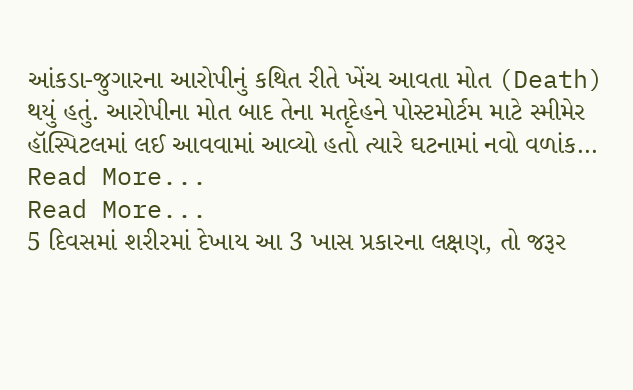આંકડા-જુગારના આરોપીનું કથિત રીતે ખેંચ આવતા મોત (Death) થયું હતું. આરોપીના મોત બાદ તેના મતૃદેહને પોસ્ટમોર્ટમ માટે સ્મીમેર હૉસ્પિટલમાં લઈ આવવામાં આવ્યો હતો ત્યારે ઘટનામાં નવો વળાંક…
Read More...
Read More...
5 દિવસમાં શરીરમાં દેખાય આ 3 ખાસ પ્રકારના લક્ષણ, તો જરૂર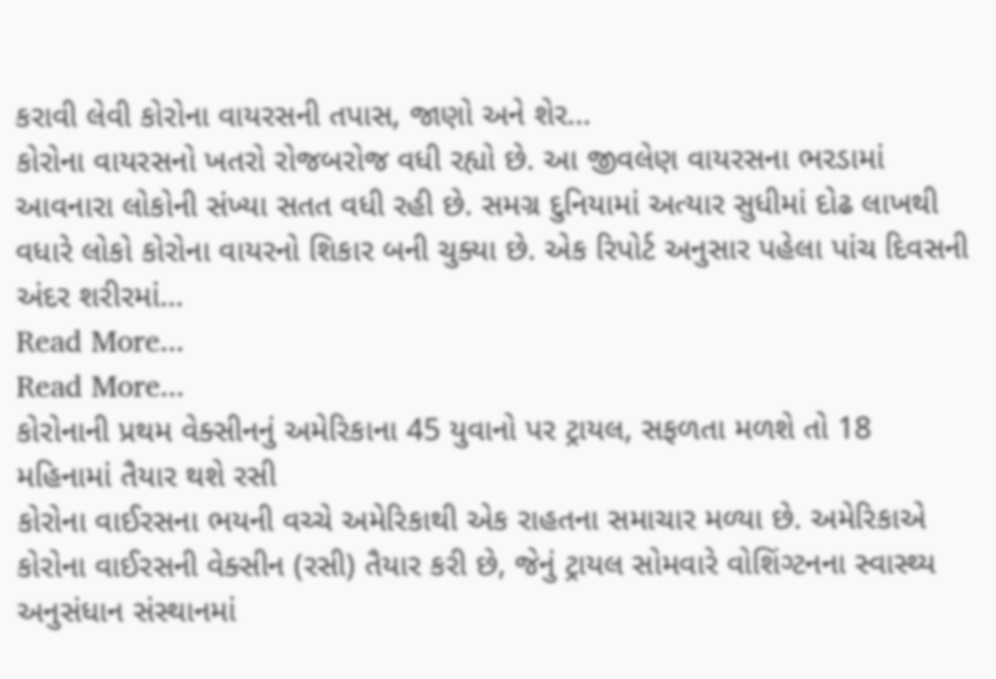કરાવી લેવી કોરોના વાયરસની તપાસ, જાણો અને શેર…
કોરોના વાયરસનો ખતરો રોજબરોજ વધી રહ્યો છે. આ જીવલેણ વાયરસના ભરડામાં આવનારા લોકોની સંખ્યા સતત વધી રહી છે. સમગ્ર દુનિયામાં અત્યાર સુધીમાં દોઢ લાખથી વધારે લોકો કોરોના વાયરનો શિકાર બની ચુક્યા છે. એક રિપોર્ટ અનુસાર પહેલા પાંચ દિવસની અંદર શરીરમાં…
Read More...
Read More...
કોરોનાની પ્રથમ વેક્સીનનું અમેરિકાના 45 યુવાનો પર ટ્રાયલ, સફળતા મળશે તો 18 મહિનામાં તૈયાર થશે રસી
કોરોના વાઈરસના ભયની વચ્ચે અમેરિકાથી એક રાહતના સમાચાર મળ્યા છે. અમેરિકાએ કોરોના વાઈરસની વેક્સીન (રસી) તૈયાર કરી છે, જેનું ટ્રાયલ સોમવારે વોશિંગ્ટનના સ્વાસ્થ્ય અનુસંધાન સંસ્થાનમાં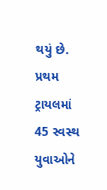થયું છે. પ્રથમ ટ્રાયલમાં 45 સ્વસ્થ યુવાઓને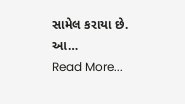સામેલ કરાયા છે. આ…
Read More...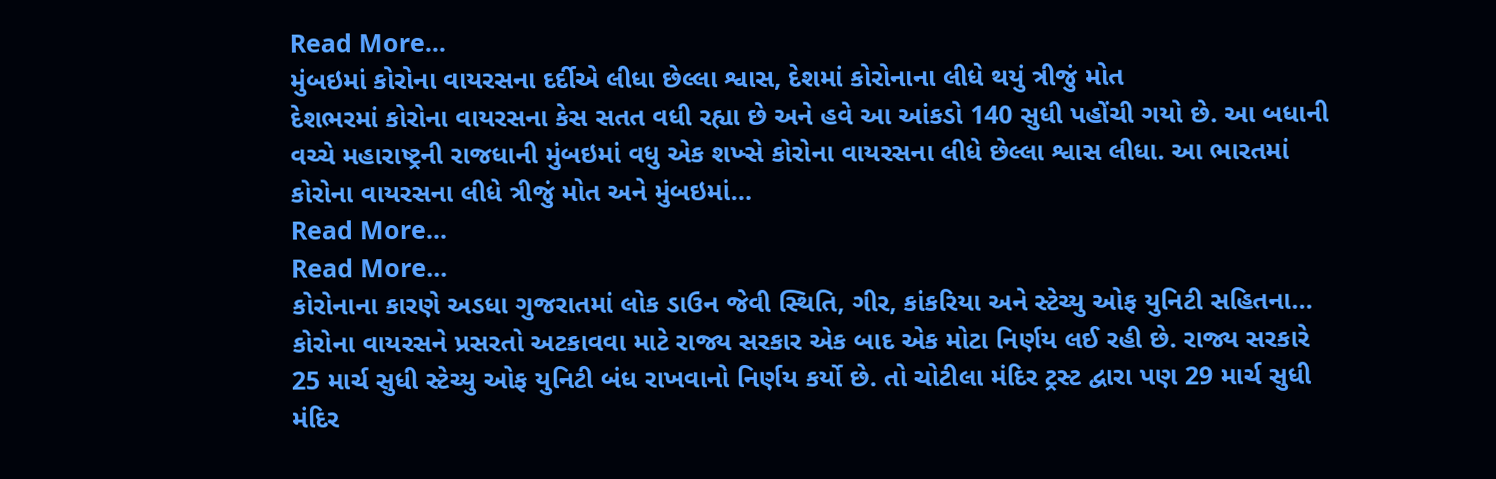Read More...
મુંબઇમાં કોરોના વાયરસના દર્દીએ લીધા છેલ્લા શ્વાસ, દેશમાં કોરોનાના લીધે થયું ત્રીજું મોત
દેશભરમાં કોરોના વાયરસના કેસ સતત વધી રહ્યા છે અને હવે આ આંકડો 140 સુધી પહોંચી ગયો છે. આ બધાની વચ્ચે મહારાષ્ટ્રની રાજધાની મુંબઇમાં વધુ એક શખ્સે કોરોના વાયરસના લીધે છેલ્લા શ્વાસ લીધા. આ ભારતમાં કોરોના વાયરસના લીધે ત્રીજું મોત અને મુંબઇમાં…
Read More...
Read More...
કોરોનાના કારણે અડધા ગુજરાતમાં લોક ડાઉન જેવી સ્થિતિ, ગીર, કાંકરિયા અને સ્ટેચ્યુ ઓફ યુનિટી સહિતના…
કોરોના વાયરસને પ્રસરતો અટકાવવા માટે રાજ્ય સરકાર એક બાદ એક મોટા નિર્ણય લઈ રહી છે. રાજ્ય સરકારે 25 માર્ચ સુધી સ્ટેચ્યુ ઓફ યુનિટી બંધ રાખવાનો નિર્ણય કર્યો છે. તો ચોટીલા મંદિર ટ્રસ્ટ દ્વારા પણ 29 માર્ચ સુધી મંદિર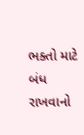ભક્તો માટે બંધ રાખવાનો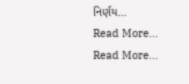નિર્ણય…
Read More...
Read More...